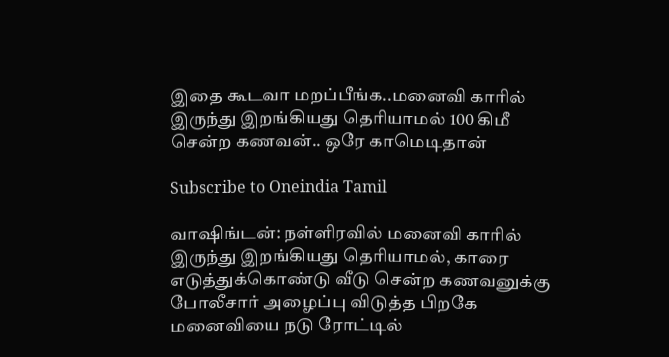இதை கூடவா மறப்பீங்க..மனைவி காரில் இருந்து இறங்கியது தெரியாமல் 100 கிமீ சென்ற கணவன்.. ஒரே காமெடிதான்

Subscribe to Oneindia Tamil

வாஷிங்டன்: நள்ளிரவில் மனைவி காரில் இருந்து இறங்கியது தெரியாமல், காரை எடுத்துக்கொண்டு வீடு சென்ற கணவனுக்கு போலீசார் அழைப்பு விடுத்த பிறகே மனைவியை நடு ரோட்டில்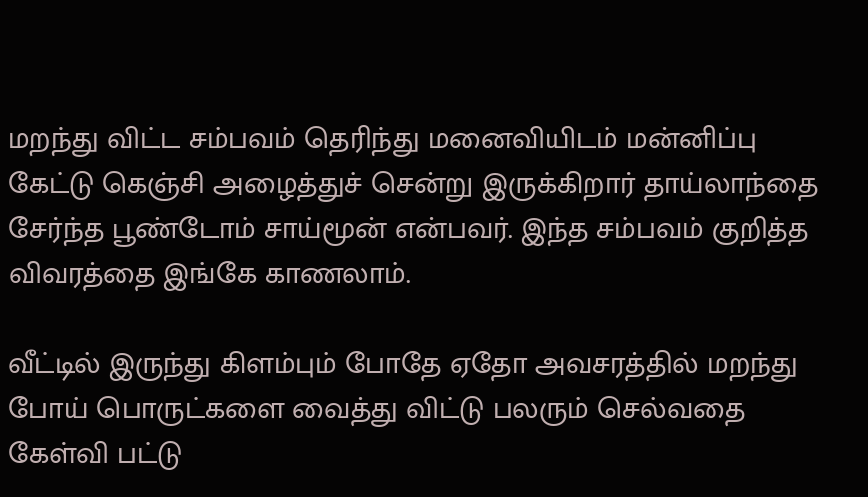மறந்து விட்ட சம்பவம் தெரிந்து மனைவியிடம் மன்னிப்பு கேட்டு கெஞ்சி அழைத்துச் சென்று இருக்கிறார் தாய்லாந்தை சேர்ந்த பூண்டோம் சாய்மூன் என்பவர். இந்த சம்பவம் குறித்த விவரத்தை இங்கே காணலாம்.

வீட்டில் இருந்து கிளம்பும் போதே ஏதோ அவசரத்தில் மறந்து போய் பொருட்களை வைத்து விட்டு பலரும் செல்வதை கேள்வி பட்டு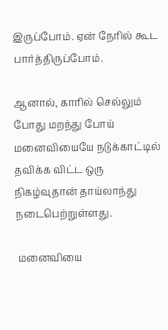இருப்போம். ஏன் நேரில் கூட பார்த்திருப்போம்.

ஆனால், காரில் செல்லும் போது மறந்து போய் மனைவியையே நடுக்காட்டில் தவிக்க விட்ட ஒரு நிகழ்வுதான் தாய்லாந்து நடைபெற்றுள்ளது.

 மனைவியை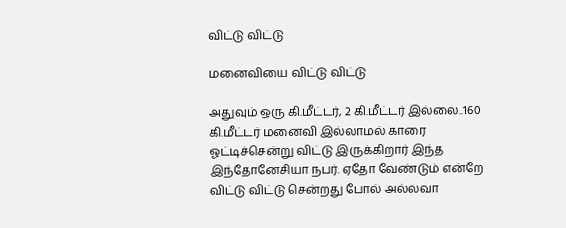விட்டு விட்டு

மனைவியை விட்டு விட்டு

அதுவும் ஒரு கி.மீட்டர், 2 கி.மீட்டர் இல்லை..160 கி.மீட்டர் மனைவி இல்லாமல் காரை ஓட்டிச்சென்று விட்டு இருக்கிறார் இந்த இந்தோனேசியா நபர். ஏதோ வேண்டும் என்றே விட்டு விட்டு சென்றது போல் அல்லவா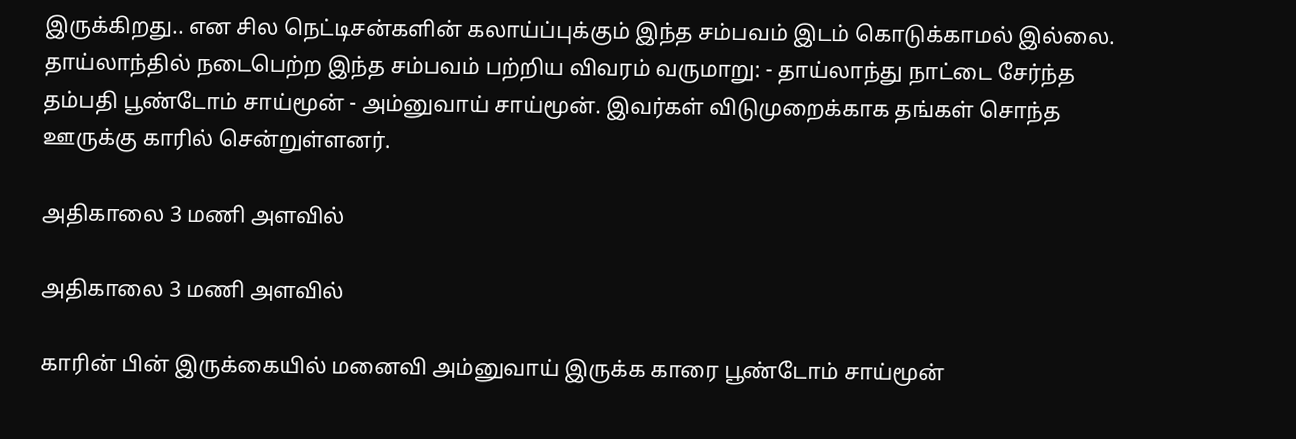இருக்கிறது.. என சில நெட்டிசன்களின் கலாய்ப்புக்கும் இந்த சம்பவம் இடம் கொடுக்காமல் இல்லை. தாய்லாந்தில் நடைபெற்ற இந்த சம்பவம் பற்றிய விவரம் வருமாறு: - தாய்லாந்து நாட்டை சேர்ந்த தம்பதி பூண்டோம் சாய்மூன் - அம்னுவாய் சாய்மூன். இவர்கள் விடுமுறைக்காக தங்கள் சொந்த ஊருக்கு காரில் சென்றுள்ளனர்.

அதிகாலை 3 மணி அளவில்

அதிகாலை 3 மணி அளவில்

காரின் பின் இருக்கையில் மனைவி அம்னுவாய் இருக்க காரை பூண்டோம் சாய்மூன்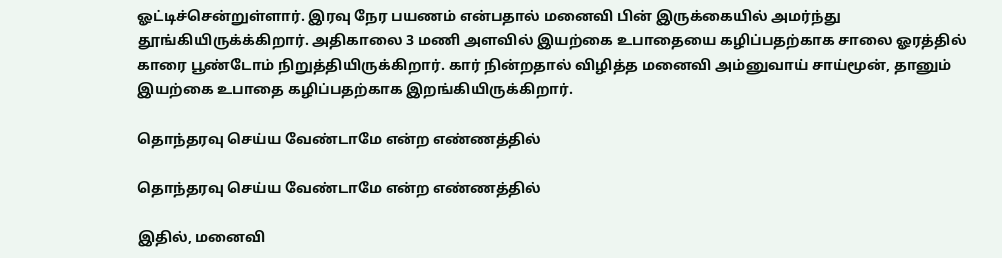ஓட்டிச்சென்றுள்ளார். இரவு நேர பயணம் என்பதால் மனைவி பின் இருக்கையில் அமர்ந்து தூங்கியிருக்க்கிறார். அதிகாலை 3 மணி அளவில் இயற்கை உபாதையை கழிப்பதற்காக சாலை ஓரத்தில் காரை பூண்டோம் நிறுத்தியிருக்கிறார். கார் நின்றதால் விழித்த மனைவி அம்னுவாய் சாய்மூன், தானும் இயற்கை உபாதை கழிப்பதற்காக இறங்கியிருக்கிறார்.

தொந்தரவு செய்ய வேண்டாமே என்ற எண்ணத்தில்

தொந்தரவு செய்ய வேண்டாமே என்ற எண்ணத்தில்

இதில், மனைவி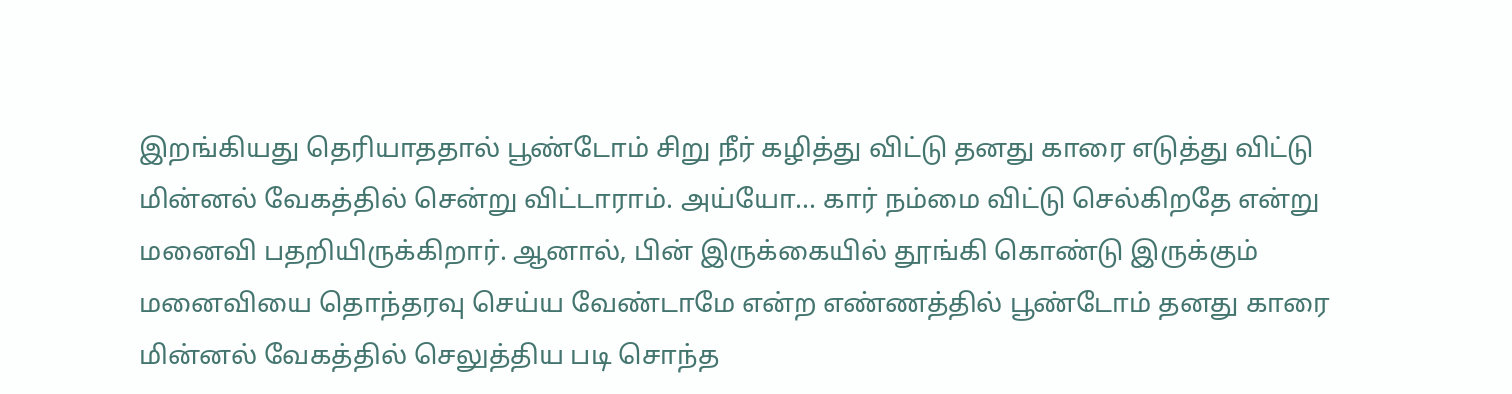இறங்கியது தெரியாததால் பூண்டோம் சிறு நீர் கழித்து விட்டு தனது காரை எடுத்து விட்டு மின்னல் வேகத்தில் சென்று விட்டாராம். அய்யோ... கார் நம்மை விட்டு செல்கிறதே என்று மனைவி பதறியிருக்கிறார். ஆனால், பின் இருக்கையில் தூங்கி கொண்டு இருக்கும் மனைவியை தொந்தரவு செய்ய வேண்டாமே என்ற எண்ணத்தில் பூண்டோம் தனது காரை மின்னல் வேகத்தில் செலுத்திய படி சொந்த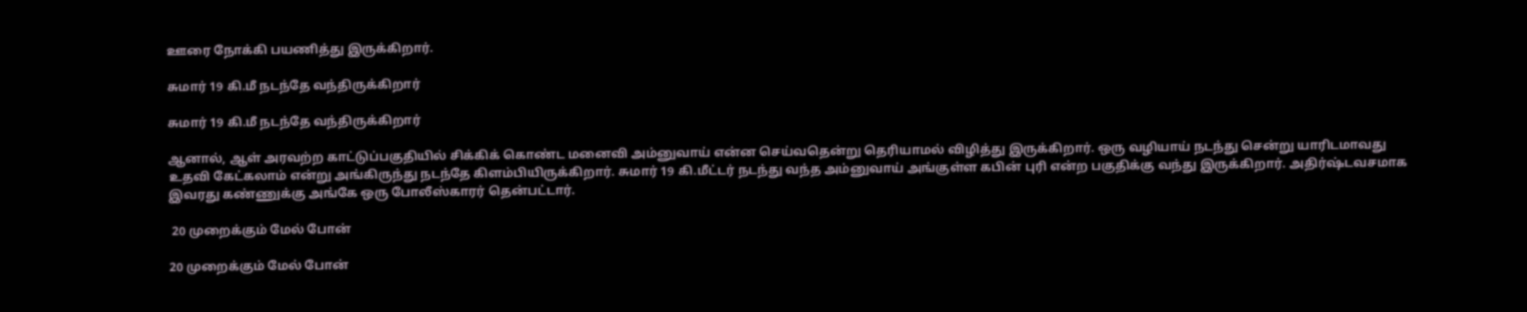ஊரை நோக்கி பயணித்து இருக்கிறார்.

சுமார் 19 கி.மீ நடந்தே வந்திருக்கிறார்

சுமார் 19 கி.மீ நடந்தே வந்திருக்கிறார்

ஆனால், ஆள் அரவற்ற காட்டுப்பகுதியில் சிக்கிக் கொண்ட மனைவி அம்னுவாய் என்ன செய்வதென்று தெரியாமல் விழித்து இருக்கிறார். ஒரு வழியாய் நடந்து சென்று யாரிடமாவது உதவி கேட்கலாம் என்று அங்கிருந்து நடந்தே கிளம்பியிருக்கிறார். சுமார் 19 கி.மீட்டர் நடந்து வந்த அம்னுவாய் அங்குள்ள கபின் புரி என்ற பகுதிக்கு வந்து இருக்கிறார். அதிர்ஷ்டவசமாக இவரது கண்ணுக்கு அங்கே ஒரு போலீஸ்காரர் தென்பட்டார்.

 20 முறைக்கும் மேல் போன்

20 முறைக்கும் மேல் போன்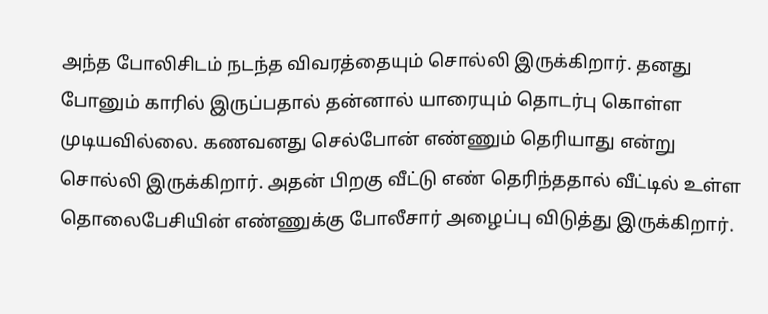அந்த போலிசிடம் நடந்த விவரத்தையும் சொல்லி இருக்கிறார். தனது போனும் காரில் இருப்பதால் தன்னால் யாரையும் தொடர்பு கொள்ள முடியவில்லை. கணவனது செல்போன் எண்ணும் தெரியாது என்று சொல்லி இருக்கிறார். அதன் பிறகு வீட்டு எண் தெரிந்ததால் வீட்டில் உள்ள தொலைபேசியின் எண்ணுக்கு போலீசார் அழைப்பு விடுத்து இருக்கிறார்.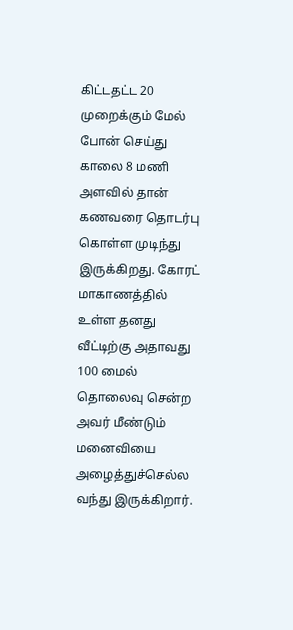கிட்டதட்ட 20 முறைக்கும் மேல் போன் செய்து காலை 8 மணி அளவில் தான் கணவரை தொடர்பு கொள்ள முடிந்து இருக்கிறது. கோரட் மாகாணத்தில் உள்ள தனது வீட்டிற்கு அதாவது 100 மைல் தொலைவு சென்ற அவர் மீண்டும் மனைவியை அழைத்துச்செல்ல வந்து இருக்கிறார்.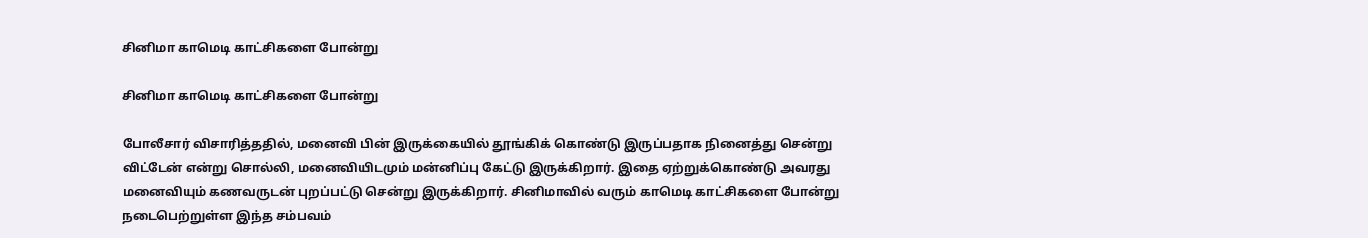சினிமா காமெடி காட்சிகளை போன்று

சினிமா காமெடி காட்சிகளை போன்று

போலீசார் விசாரித்ததில், மனைவி பின் இருக்கையில் தூங்கிக் கொண்டு இருப்பதாக நினைத்து சென்று விட்டேன் என்று சொல்லி, மனைவியிடமும் மன்னிப்பு கேட்டு இருக்கிறார். இதை ஏற்றுக்கொண்டு அவரது மனைவியும் கணவருடன் புறப்பட்டு சென்று இருக்கிறார். சினிமாவில் வரும் காமெடி காட்சிகளை போன்று நடைபெற்றுள்ள இந்த சம்பவம்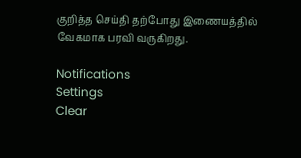குறித்த செய்தி தற்போது இணையத்தில் வேகமாக பரவி வருகிறது.

Notifications
Settings
Clear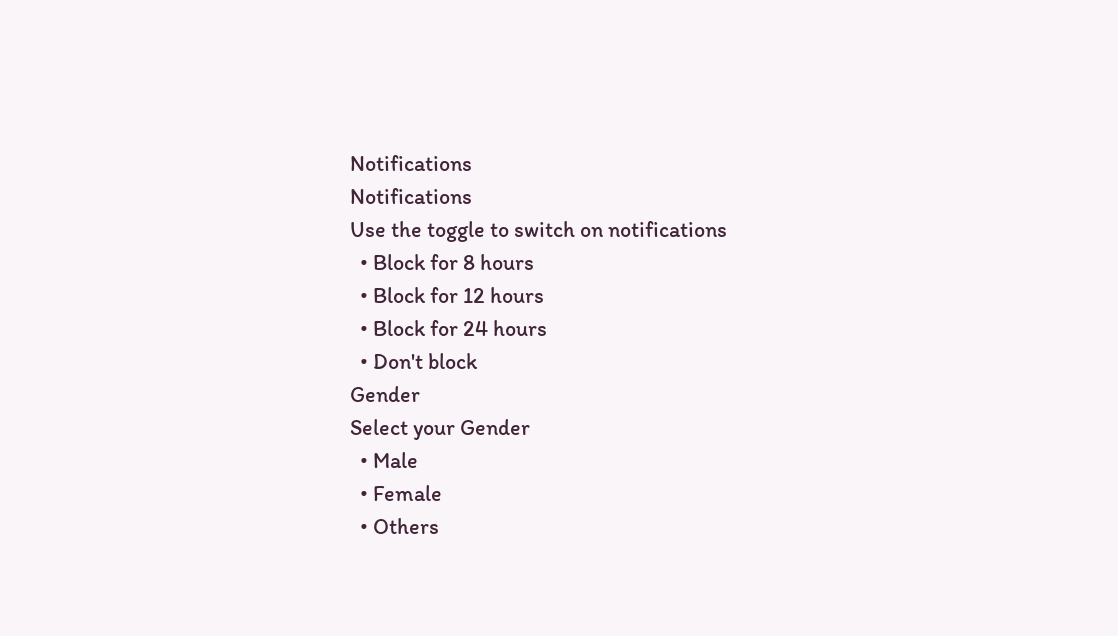Notifications
Notifications
Use the toggle to switch on notifications
  • Block for 8 hours
  • Block for 12 hours
  • Block for 24 hours
  • Don't block
Gender
Select your Gender
  • Male
  • Female
  • Others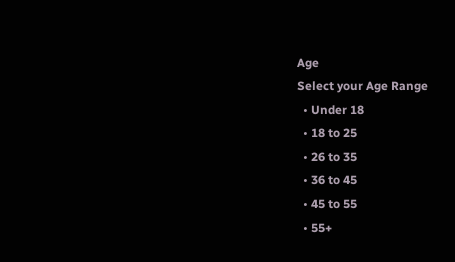Age
Select your Age Range
  • Under 18
  • 18 to 25
  • 26 to 35
  • 36 to 45
  • 45 to 55
  • 55+